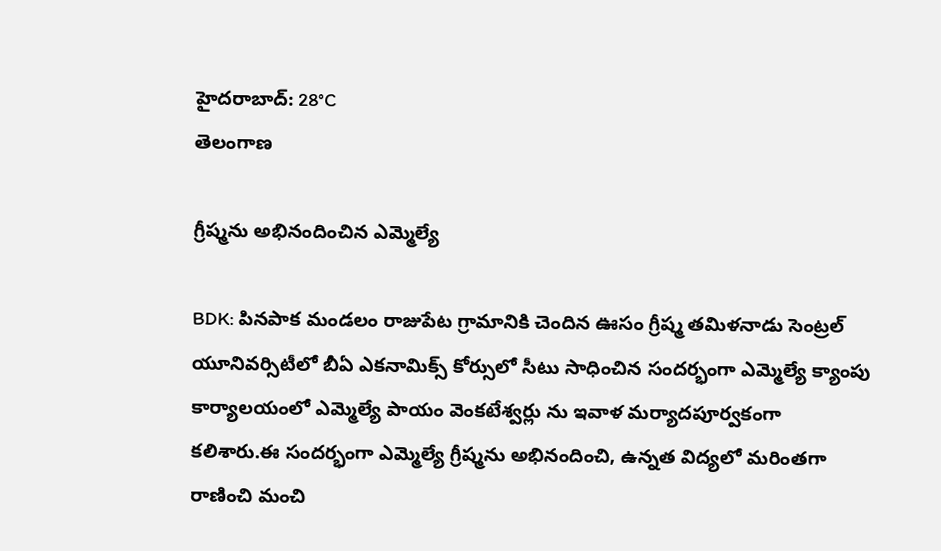హైదరాబాద్: 28°C
తెలంగాణ

గ్రీష్మను అభినందించిన ఎమ్మెల్యే

BDK: పినపాక మండలం రాజుపేట గ్రామానికి చెందిన ఊసం గ్రీష్మ తమిళనాడు సెంట్రల్ యూనివర్సిటీలో బీఏ ఎకనామిక్స్ కోర్సులో సీటు సాధించిన సందర్భంగా ఎమ్మెల్యే క్యాంపు కార్యాలయంలో ఎమ్మెల్యే పాయం వెంకటేశ్వర్లు ను ఇవాళ మర్యాదపూర్వకంగా కలిశారు.ఈ సందర్భంగా ఎమ్మెల్యే గ్రీష్మను అభినందించి, ఉన్నత విద్యలో మరింతగా రాణించి మంచి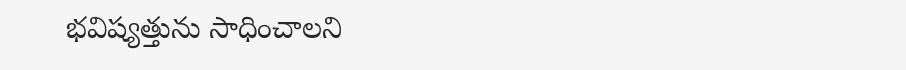భవిష్యత్తును సాధించాలని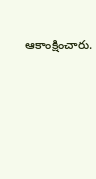ఆకాంక్షించారు.